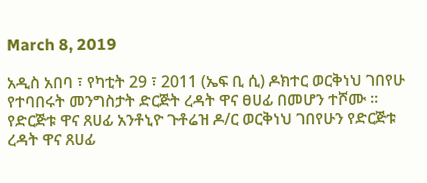March 8, 2019

አዲስ አበባ ፣ የካቲት 29 ፣ 2011 (ኤፍ ቢ ሲ) ዶክተር ወርቅነህ ገበየሁ የተባበሩት መንግስታት ድርጅት ረዳት ዋና ፀሀፊ በመሆን ተሾሙ ።
የድርጅቱ ዋና ጸሀፊ አንቶኒዮ ጉቶሬዝ ዶ/ር ወርቅነህ ገበየሁን የድርጅቱ ረዳት ዋና ጸሀፊ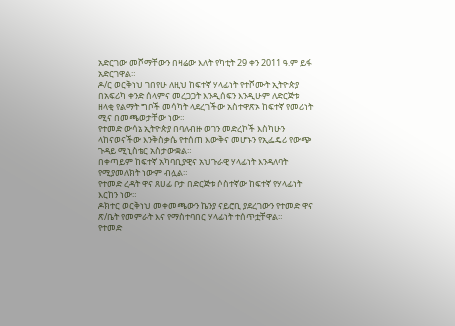አድርገው መሾማቸውን በዛሬው እለት የካቲት 29 ቀን 2011 ዓ.ም ይፋ አድርገዋል።
ዶ/ር ወርቅነህ ገበየሁ ለዚህ ከፍተኛ ሃላፊነት የተሾሙት ኢትዮጵያ በአፍሪካ ቀንድ ሰላምና መረጋጋት እንዲሰፍን እንዲሁም ለድርጅቱ ዘላቂ የልማት ግቦች መሳካት ላደረገችው አስተዋጽኦ ከፍተኛ የመሪነት ሚና በመጫወታቸው ነው።
የተመድ ውሳኔ ኢትዮጵያ በባለብዙ ወገን መድረኮች እስካሁን ላከናወናችው እንቅስቃሴ የተሰጠ እውቅና መሆኑን የኢፌዴሪ የውጭ ጉዳይ ሚኒስቴር አስታውቋል።
በቀጣይም ከፍተኛ አካባቢያዊና አህጉራዊ ሃላፊነት እንዳለባት የሚያመለክት ነውም ብሏል።
የተመድ ረዳት ዋና ጸሀፊ ቦታ በድርጅቱ ሶስተኛው ከፍተኛ የሃላፊነት እርከን ነው።
ዶክተር ወርቅነህ መቀመጫውን ኬንያ ናይሮቢ ያደረገውን የተመድ ዋና ጽ/ቤት የመምራት እና የማስተባበር ሃላፊነት ተሰጥቷቸዋል።
የተመድ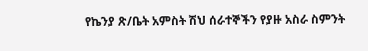የኬንያ ጽ/ቤት አምስት ሽህ ሰራተኞችን የያዙ አስራ ስምንት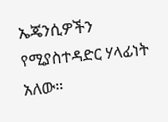ኤጄንሲዎችን የሚያስተዳድር ሃላፊነት አለው።